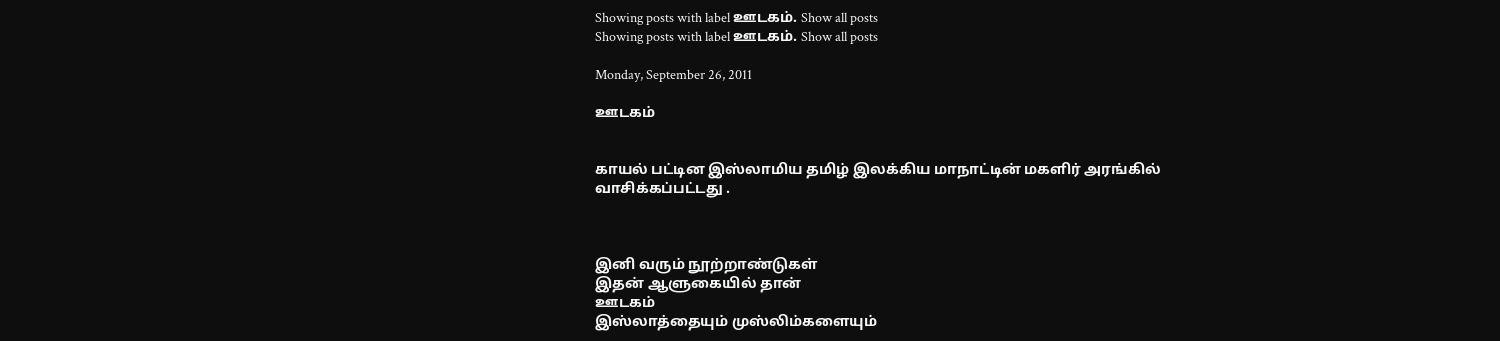Showing posts with label ஊடகம். Show all posts
Showing posts with label ஊடகம். Show all posts

Monday, September 26, 2011

ஊடகம்


காயல் பட்டின இஸ்லாமிய தமிழ் இலக்கிய மாநாட்டின் மகளிர் அரங்கில் வாசிக்கப்பட்டது .



இனி வரும் நூற்றாண்டுகள்
இதன் ஆளுகையில் தான்
ஊடகம்
இஸ்லாத்தையும் முஸ்லிம்களையும்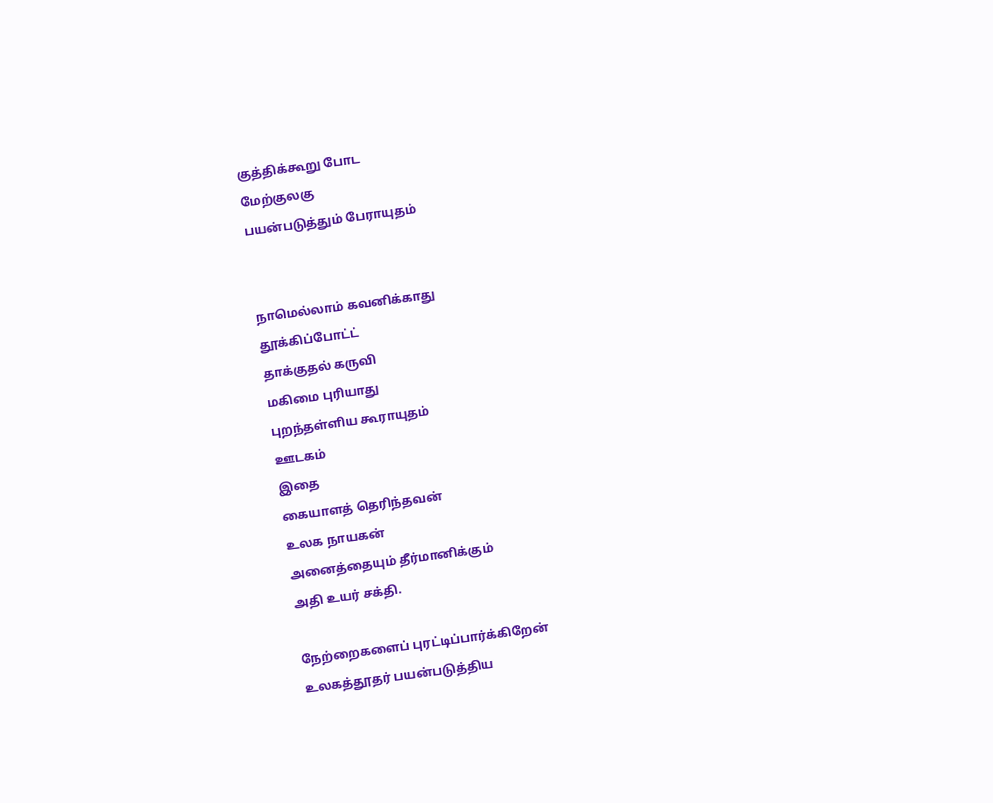குத்திக்கூறு போட
மேற்குலகு
பயன்படுத்தும் பேராயுதம்


நாமெல்லாம் கவனிக்காது
தூக்கிப்போட்ட்
தாக்குதல் கருவி
மகிமை புரியாது
புறந்தள்ளிய கூராயுதம்
ஊடகம்
இதை
கையாளத் தெரிந்தவன்
உலக நாயகன்
அனைத்தையும் தீர்மானிக்கும்
அதி உயர் சக்தி.

நேற்றைகளைப் புரட்டிப்பார்க்கிறேன்
உலகத்தூதர் பயன்படுத்திய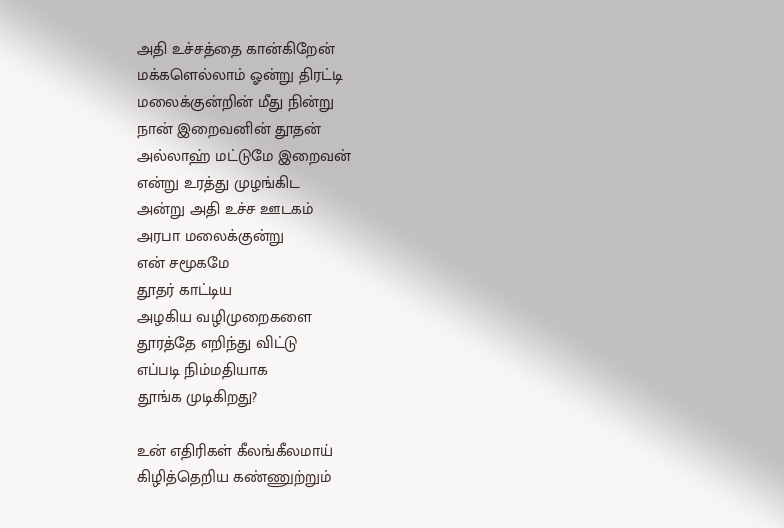அதி உச்சத்தை கான்கிறேன்
மக்களெல்லாம் ஓன்று திரட்டி
மலைக்குன்றின் மீது நின்று
நான் இறைவனின் தூதன்
அல்லாஹ் மட்டுமே இறைவன்
என்று உரத்து முழங்கிட
அன்று அதி உச்ச ஊடகம்
அரபா மலைக்குன்று
என் சமூகமே
தூதர் காட்டிய
அழகிய வழிமுறைகளை
தூரத்தே எறிந்து விட்டு
எப்படி நிம்மதியாக
தூங்க முடிகிறது?

உன் எதிரிகள் கீலங்கீலமாய்
கிழித்தெறிய கண்ணுற்றும்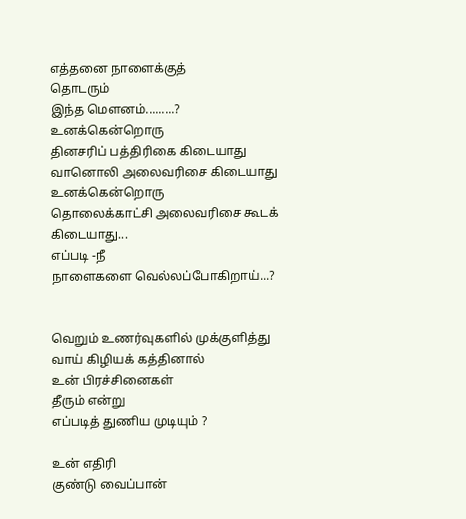எத்தனை நாளைக்குத்
தொடரும்
இந்த மௌனம்.........?
உனக்கென்றொரு
தினசரிப் பத்திரிகை கிடையாது
வானொலி அலைவரிசை கிடையாது
உனக்கென்றொரு
தொலைக்காட்சி அலைவரிசை கூடக்
கிடையாது...
எப்படி -நீ
நாளைகளை வெல்லப்போகிறாய்...?


வெறும் உணர்வுகளில் முக்குளித்து
வாய் கிழியக் கத்தினால்
உன் பிரச்சினைகள்
தீரும் என்று
எப்படித் துணிய முடியும் ?

உன் எதிரி
குண்டு வைப்பான்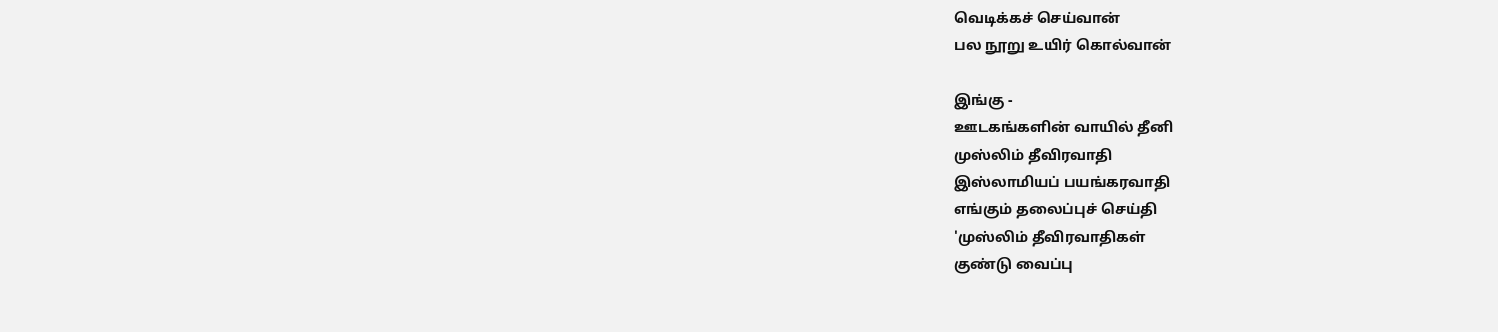வெடிக்கச் செய்வான்
பல நூறு உயிர் கொல்வான்

இங்கு -
ஊடகங்களின் வாயில் தீனி
முஸ்லிம் தீவிரவாதி
இஸ்லாமியப் பயங்கரவாதி
எங்கும் தலைப்புச் செய்தி
'முஸ்லிம் தீவிரவாதிகள்
குண்டு வைப்பு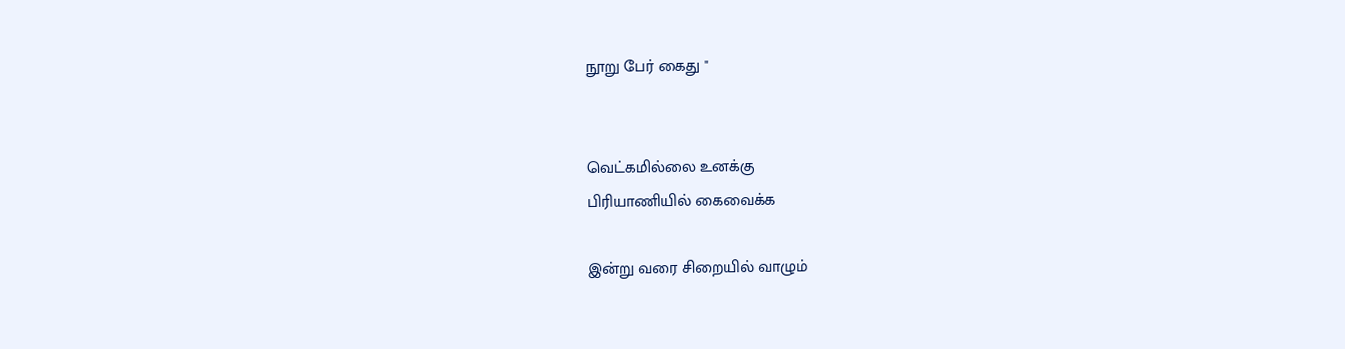நூறு பேர் கைது "


வெட்கமில்லை உனக்கு
பிரியாணியில் கைவைக்க

இன்று வரை சிறையில் வாழும்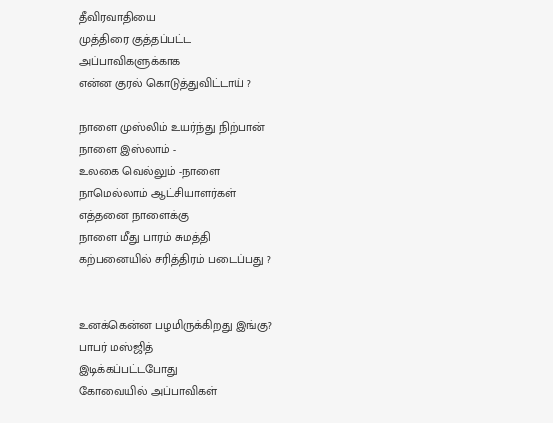தீவிரவாதியை
முத்திரை குத்தப்பட்ட
அப்பாவிகளுக்காக
என்ன குரல் கொடுத்துவிட்டாய் ?

நாளை முஸ்லிம் உயர்ந்து நிற்பான்
நாளை இஸ்லாம் -
உலகை வெல்லும் -நாளை
நாமெல்லாம் ஆட்சியாளர்கள்
எத்தனை நாளைக்கு
நாளை மீது பாரம் சுமத்தி
கற்பனையில் சரித்திரம் படைப்பது ?


உனக்கென்ன பழமிருக்கிறது இங்கு?
பாபர் மஸ்ஜித்
இடிக்கப்பட்டபோது
கோவையில் அப்பாவிகள்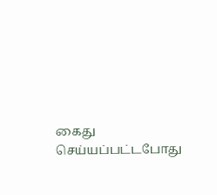கைது செய்யப்பட்டபோது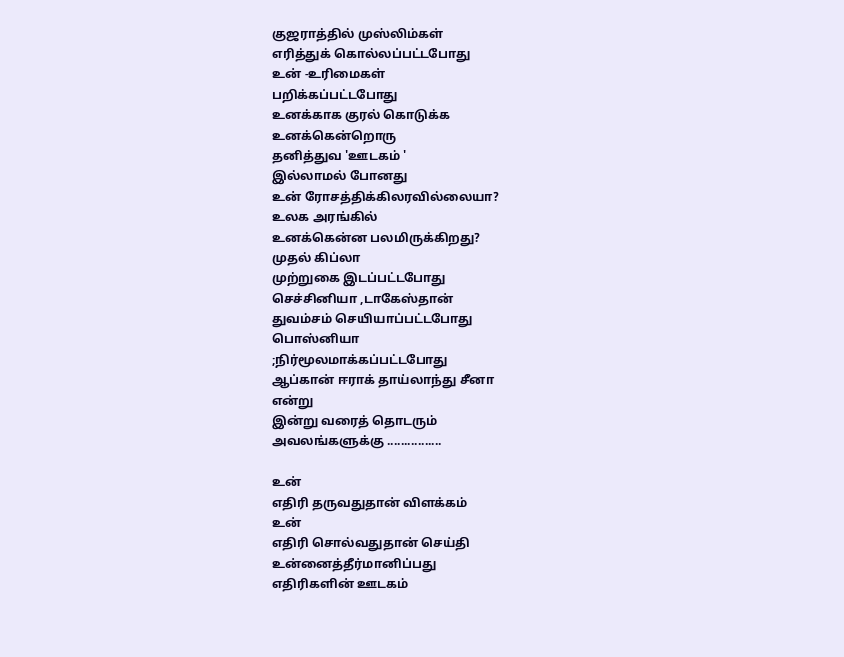குஜராத்தில் முஸ்லிம்கள்
எரித்துக் கொல்லப்பட்டபோது
உன் -உரிமைகள்
பறிக்கப்பட்டபோது
உனக்காக குரல் கொடுக்க
உனக்கென்றொரு
தனித்துவ 'ஊடகம் '
இல்லாமல் போனது
உன் ரோசத்திக்கிலரவில்லையா?
உலக அரங்கில்
உனக்கென்ன பலமிருக்கிறது?
முதல் கிப்லா
முற்றுகை இடப்பட்டபோது
செச்சினியா ,டாகேஸ்தான்
துவம்சம் செயியாப்பட்டபோது
பொஸ்னியா
;நிர்மூலமாக்கப்பட்டபோது
ஆப்கான் ஈராக் தாய்லாந்து சீனா
என்று
இன்று வரைத் தொடரும்
அவலங்களுக்கு ................

உன்
எதிரி தருவதுதான் விளக்கம்
உன்
எதிரி சொல்வதுதான் செய்தி
உன்னைத்தீர்மானிப்பது
எதிரிகளின் ஊடகம்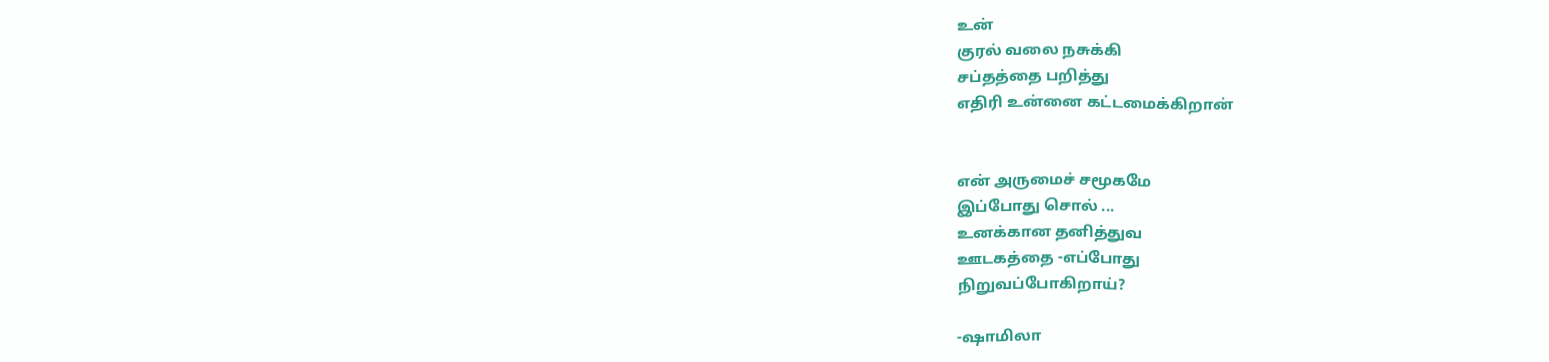உன்
குரல் வலை நசுக்கி
சப்தத்தை பறித்து
எதிரி உன்னை கட்டமைக்கிறான்


என் அருமைச் சமூகமே
இப்போது சொல் ...
உனக்கான தனித்துவ
ஊடகத்தை -எப்போது
நிறுவப்போகிறாய்?

-ஷாமிலா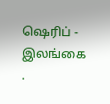ஷெரிப் -
இலங்கை .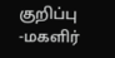குறிப்பு -மகளிர்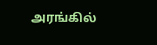அரங்கில்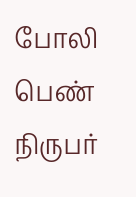போலி பெண் நிருபர்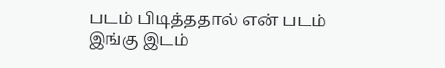படம் பிடித்ததால் என் படம் இங்கு இடம்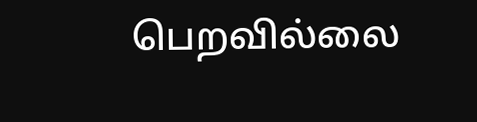பெறவில்லை